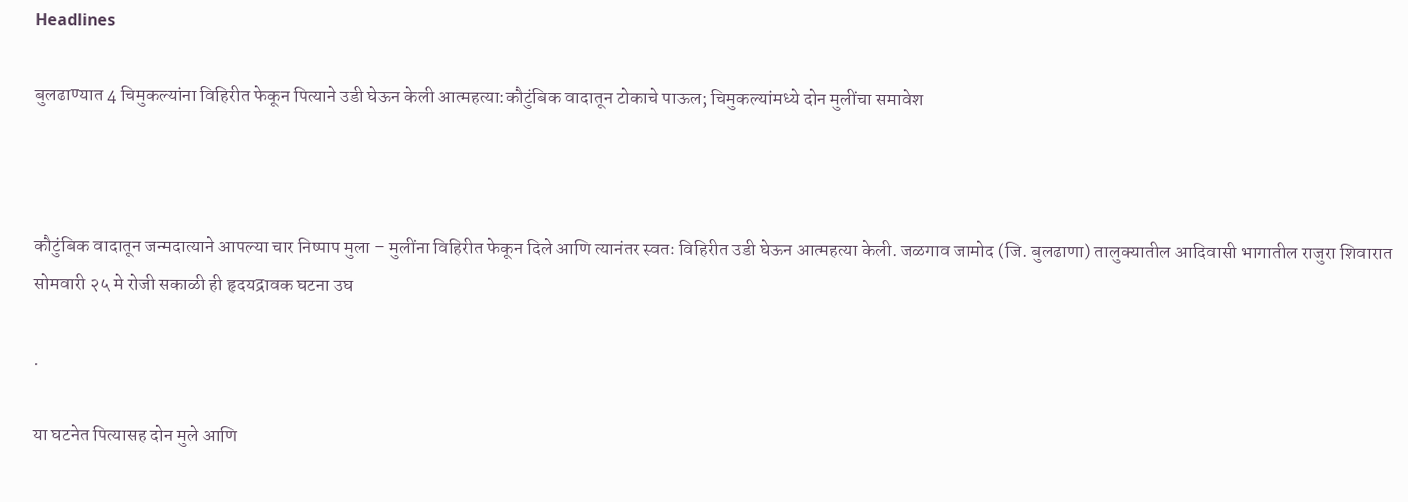Headlines

बुलढाण्यात 4 चिमुकल्यांना विहिरीत फेकून पित्याने उडी घेऊन केली आत्महत्या:कौटुंबिक वादातून टोकाचे पाऊल; चिमुकल्यांमध्ये दोन मुलींचा समावेश



कौटुंबिक वादातून जन्मदात्याने आपल्या चार निष्पाप मुला – मुलींना विहिरीत फेकून दिले आणि त्यानंतर स्वतः विहिरीत उडी घेऊन आत्महत्या केली. जळगाव जामोद (जि. बुलढाणा) तालुक्यातील आदिवासी भागातील राजुरा शिवारात सोमवारी २५ मे रोजी सकाळी ही हृदयद्रावक घटना उघ

.

या घटनेत पित्यासह दोन मुले आणि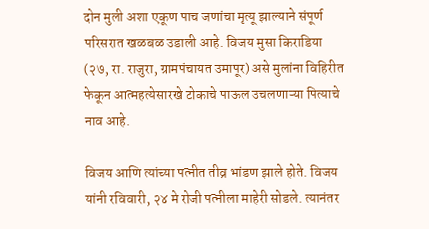दोन मुली अशा एकूण पाच जणांचा मृत्यू झाल्याने संपूर्ण परिसरात खळबळ उडाली आहे. विजय मुसा किराडिया (२७, रा. राजुरा, ग्रामपंचायत उमापूर) असे मुलांना विहिरीत फेकून आत्महत्येसारखे टोकाचे पाऊल उचलणाऱ्या पित्याचे नाव आहे.

विजय आणि त्यांच्या पत्नीत तीव्र भांडण झाले होते. विजय यांनी रविवारी, २४ मे रोजी पत्नीला माहेरी सोडले. त्यानंतर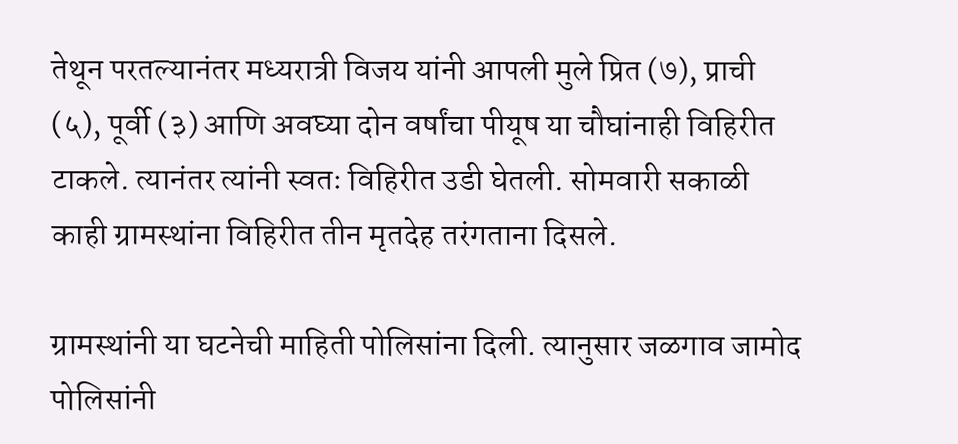तेथून परतल्यानंतर मध्यरात्री विजय यांनी आपली मुले प्रित (७), प्राची (५), पूर्वी (३) आणि अवघ्या दोन वर्षांचा पीयूष या चौघांनाही विहिरीत टाकले. त्यानंतर त्यांनी स्वतः विहिरीत उडी घेतली. सोमवारी सकाळी काही ग्रामस्थांना विहिरीत तीन मृतदेह तरंगताना दिसले.

ग्रामस्थांनी या घटनेची माहिती पोलिसांना दिली. त्यानुसार जळगाव जामोद पोलिसांनी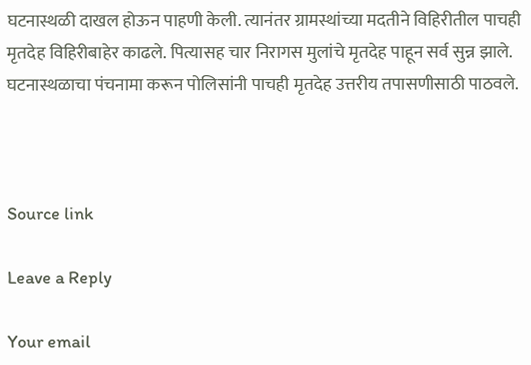घटनास्थळी दाखल होऊन पाहणी केली. त्यानंतर ग्रामस्थांच्या मदतीने विहिरीतील पाचही मृतदेह विहिरीबाहेर काढले. पित्यासह चार निरागस मुलांचे मृतदेह पाहून सर्व सुन्न झाले. घटनास्थळाचा पंचनामा करून पोलिसांनी पाचही मृतदेह उत्तरीय तपासणीसाठी पाठवले.



Source link

Leave a Reply

Your email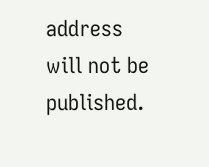address will not be published.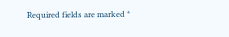Required fields are marked *